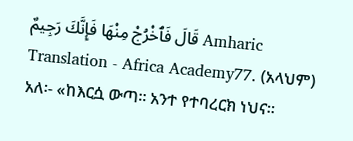قَالَ فَٱخْرُجْ مِنْهَا فَإِنَّكَ رَجِيمٌ Amharic Translation - Africa Academy77. (አላህም) አለ፡- «ከእርሷ ውጣ። አንተ የተባረርክ ነህና።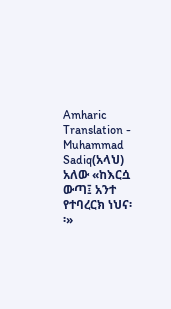Amharic Translation - Muhammad Sadiq(አላህ) አለው «ከእርሷ ውጣ፤ አንተ የተባረርክ ነህና፡፡»